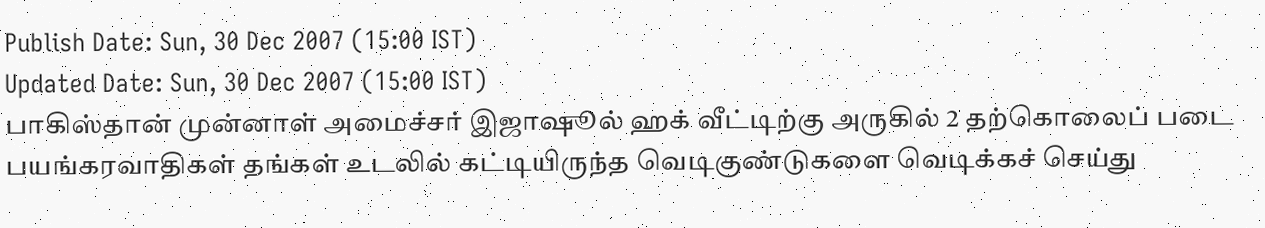Publish Date: Sun, 30 Dec 2007 (15:00 IST)
Updated Date: Sun, 30 Dec 2007 (15:00 IST)
பாகிஸ்தான் முன்னாள் அமைச்சர் இஜாஷூல் ஹக் வீட்டிற்கு அருகில் 2 தற்கொலைப் படை பயங்கரவாதிகள் தங்கள் உடலில் கட்டியிருந்த வெடிகுண்டுகளை வெடிக்கச் செய்து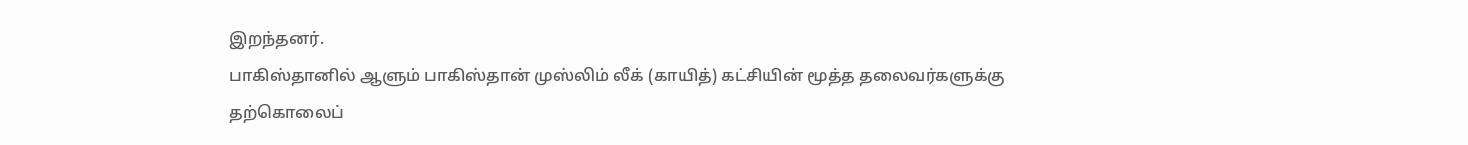இறந்தனர்.
பாகிஸ்தானில் ஆளும் பாகிஸ்தான் முஸ்லிம் லீக் (காயித்) கட்சியின் மூத்த தலைவர்களுக்கு தற்கொலைப்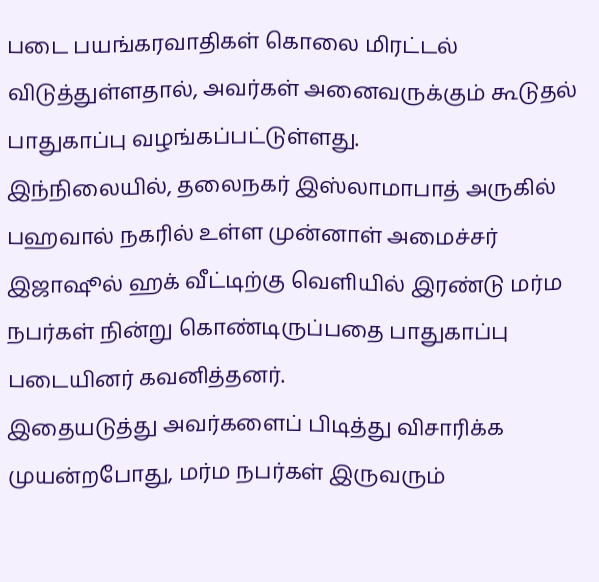படை பயங்கரவாதிகள் கொலை மிரட்டல் விடுத்துள்ளதால், அவர்கள் அனைவருக்கும் கூடுதல் பாதுகாப்பு வழங்கப்பட்டுள்ளது.
இந்நிலையில், தலைநகர் இஸ்லாமாபாத் அருகில் பஹவால் நகரில் உள்ள முன்னாள் அமைச்சர் இஜாஷூல் ஹக் வீட்டிற்கு வெளியில் இரண்டு மர்ம நபர்கள் நின்று கொண்டிருப்பதை பாதுகாப்பு படையினர் கவனித்தனர்.
இதையடுத்து அவர்களைப் பிடித்து விசாரிக்க முயன்றபோது, மர்ம நபர்கள் இருவரும்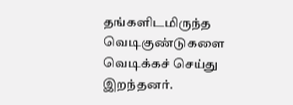தங்களிடமிருந்த வெடிகுண்டுகளை வெடிக்கச் செய்து இறந்தனர்.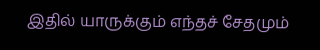இதில் யாருக்கும் எந்தச் சேதமும்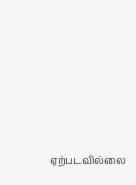ஏற்படவில்லை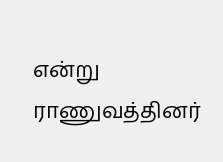என்று ராணுவத்தினர்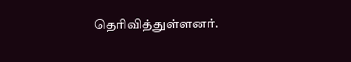தெரிவித்துள்ளனர்.